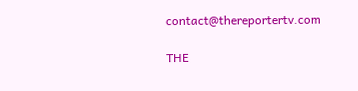contact@thereportertv.com

THE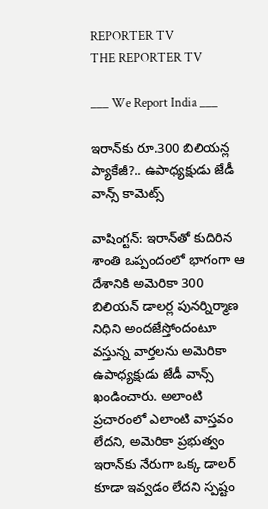REPORTER TV
THE REPORTER TV

___ We Report India ___

ఇరాన్‌కు రూ.300 బిలియన్ల ప్యాకేజీ?.. ఉపాధ్యక్షుడు జేడీ వాన్స్ కామెట్స్

వాషింగ్టన్: ఇరాన్‌తో కుదిరిన శాంతి ఒప్పందంలో భాగంగా ఆ దేశానికి అమెరికా 300 బిలియన్ డాలర్ల పునర్నిర్మాణ నిధిని అందజేస్తోందంటూ వస్తున్న వార్తలను అమెరికా ఉపాధ్యక్షుడు జేడీ వాన్స్ ఖండించారు. అలాంటి ప్రచారంలో ఎలాంటి వాస్తవం లేదని, అమెరికా ప్రభుత్వం ఇరాన్‌కు నేరుగా ఒక్క డాలర్ కూడా ఇవ్వడం లేదని స్పష్టం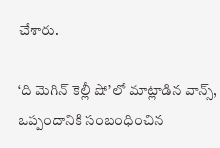చేశారు.

‘ది మెగిన్ కెల్లీ షో’లో మాట్లాడిన వాన్స్, ఒప్పందానికి సంబంధించిన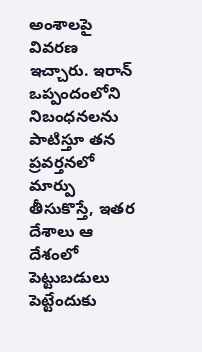అంశాలపై వివరణ ఇచ్చారు. ఇరాన్ ఒప్పందంలోని నిబంధనలను పాటిస్తూ తన ప్రవర్తనలో మార్పు తీసుకొస్తే, ఇతర దేశాలు ఆ దేశంలో పెట్టుబడులు పెట్టేందుకు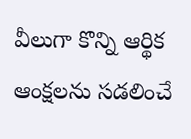వీలుగా కొన్ని ఆర్థిక ఆంక్షలను సడలించే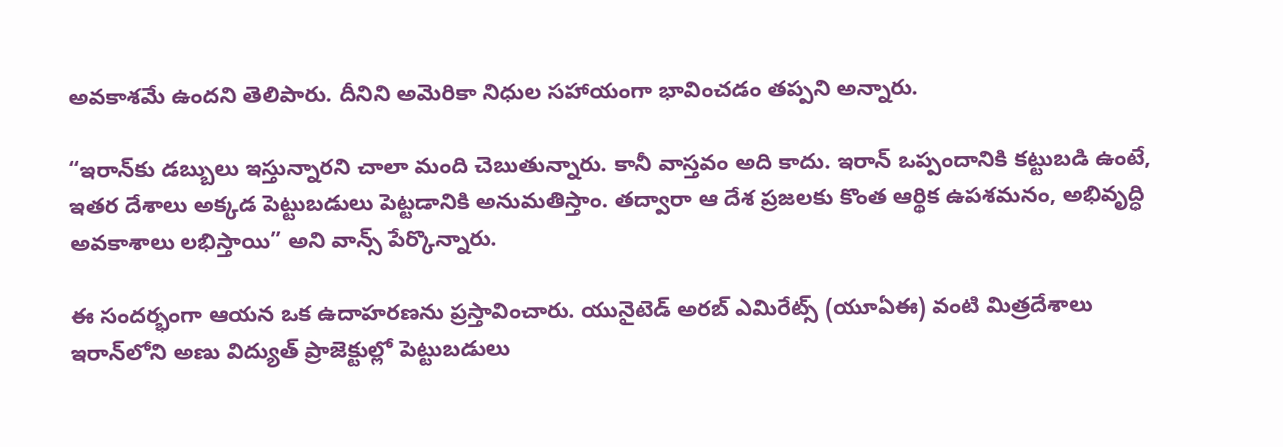అవకాశమే ఉందని తెలిపారు. దీనిని అమెరికా నిధుల సహాయంగా భావించడం తప్పని అన్నారు.

“ఇరాన్‌కు డబ్బులు ఇస్తున్నారని చాలా మంది చెబుతున్నారు. కానీ వాస్తవం అది కాదు. ఇరాన్ ఒప్పందానికి కట్టుబడి ఉంటే, ఇతర దేశాలు అక్కడ పెట్టుబడులు పెట్టడానికి అనుమతిస్తాం. తద్వారా ఆ దేశ ప్రజలకు కొంత ఆర్థిక ఉపశమనం, అభివృద్ధి అవకాశాలు లభిస్తాయి” అని వాన్స్ పేర్కొన్నారు.

ఈ సందర్భంగా ఆయన ఒక ఉదాహరణను ప్రస్తావించారు. యునైటెడ్ అరబ్ ఎమిరేట్స్ (యూఏఈ) వంటి మిత్రదేశాలు ఇరాన్‌లోని అణు విద్యుత్ ప్రాజెక్టుల్లో పెట్టుబడులు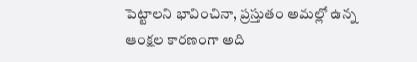పెట్టాలని భావించినా, ప్రస్తుతం అమల్లో ఉన్న ఆంక్షల కారణంగా అది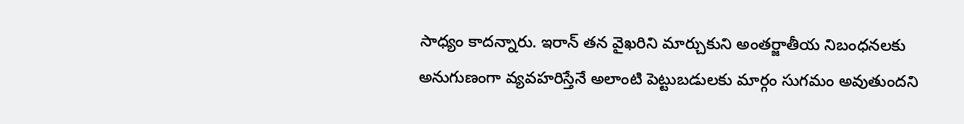సాధ్యం కాదన్నారు. ఇరాన్ తన వైఖరిని మార్చుకుని అంతర్జాతీయ నిబంధనలకు అనుగుణంగా వ్యవహరిస్తేనే అలాంటి పెట్టుబడులకు మార్గం సుగమం అవుతుందని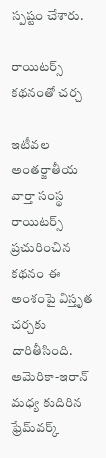స్పష్టం చేశారు.

రాయిటర్స్ కథనంతో చర్చ

ఇటీవల అంతర్జాతీయ వార్తా సంస్థ రాయిటర్స్ ప్రచురించిన కథనం ఈ అంశంపై విస్తృత చర్చకు దారితీసింది. అమెరికా-ఇరాన్ మధ్య కుదిరిన ఫ్రేమ్‌వర్క్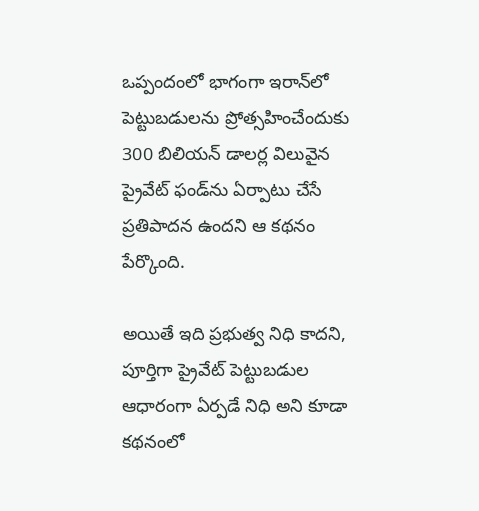ఒప్పందంలో భాగంగా ఇరాన్‌లో పెట్టుబడులను ప్రోత్సహించేందుకు 300 బిలియన్ డాలర్ల విలువైన ప్రైవేట్ ఫండ్‌ను ఏర్పాటు చేసే ప్రతిపాదన ఉందని ఆ కథనం పేర్కొంది.

అయితే ఇది ప్రభుత్వ నిధి కాదని, పూర్తిగా ప్రైవేట్ పెట్టుబడుల ఆధారంగా ఏర్పడే నిధి అని కూడా కథనంలో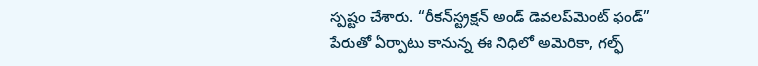స్పష్టం చేశారు. “రీకన్‌స్ట్రక్షన్ అండ్ డెవలప్‌మెంట్ ఫండ్” పేరుతో ఏర్పాటు కానున్న ఈ నిధిలో అమెరికా, గల్ఫ్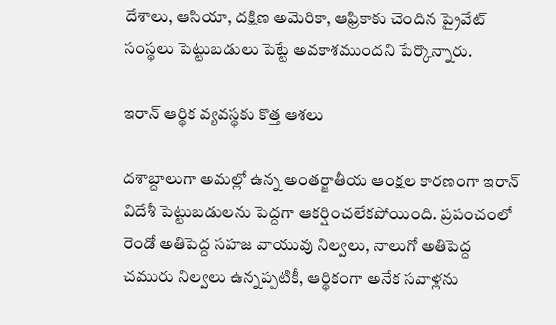దేశాలు, ఆసియా, దక్షిణ అమెరికా, ఆఫ్రికాకు చెందిన ప్రైవేట్ సంస్థలు పెట్టుబడులు పెట్టే అవకాశముందని పేర్కొన్నారు.

ఇరాన్ ఆర్థిక వ్యవస్థకు కొత్త ఆశలు

దశాబ్దాలుగా అమల్లో ఉన్న అంతర్జాతీయ ఆంక్షల కారణంగా ఇరాన్ విదేశీ పెట్టుబడులను పెద్దగా ఆకర్షించలేకపోయింది. ప్రపంచంలో రెండో అతిపెద్ద సహజ వాయువు నిల్వలు, నాలుగో అతిపెద్ద చమురు నిల్వలు ఉన్నప్పటికీ, ఆర్థికంగా అనేక సవాళ్లను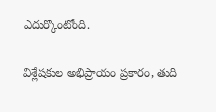ఎదుర్కొంటోంది.

విశ్లేషకుల అభిప్రాయం ప్రకారం, తుది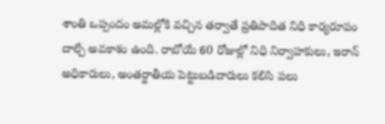శాంతి ఒప్పందం అమల్లోకి వచ్చిన తర్వాతే ప్రతిపాదిత నిధి కార్యరూపం దాల్చే అవకాశం ఉంది. రాబోయే 60 రోజుల్లో నిధి నిర్వాహకులు, ఇరాన్ అధికారులు, అంతర్జాతీయ పెట్టుబడిదారులు కలిసి పలు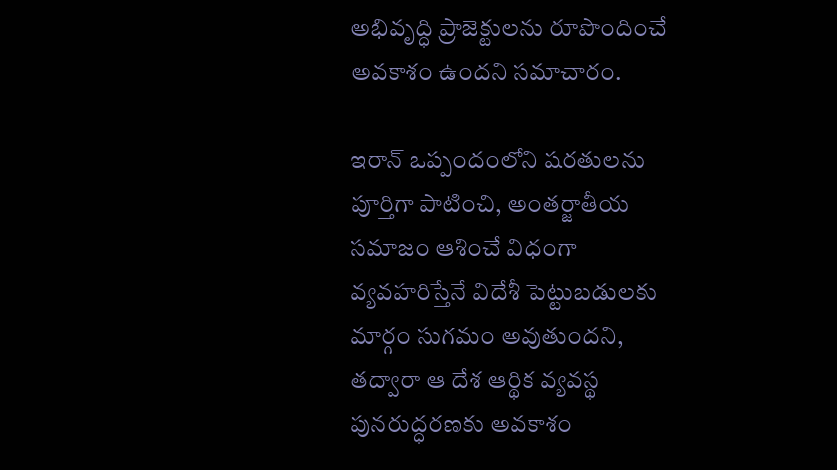అభివృద్ధి ప్రాజెక్టులను రూపొందించే అవకాశం ఉందని సమాచారం.

ఇరాన్ ఒప్పందంలోని షరతులను పూర్తిగా పాటించి, అంతర్జాతీయ సమాజం ఆశించే విధంగా వ్యవహరిస్తేనే విదేశీ పెట్టుబడులకు మార్గం సుగమం అవుతుందని, తద్వారా ఆ దేశ ఆర్థిక వ్యవస్థ పునరుద్ధరణకు అవకాశం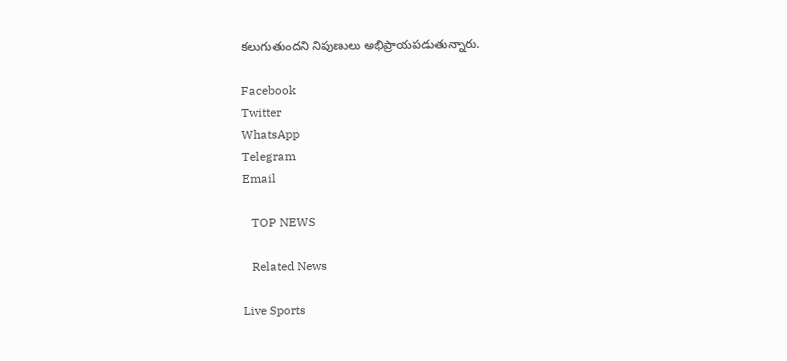కలుగుతుందని నిపుణులు అభిప్రాయపడుతున్నారు.

Facebook
Twitter
WhatsApp
Telegram
Email

   TOP NEWS

   Related News

Live Sports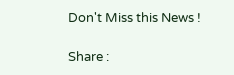Don't Miss this News !

Share :